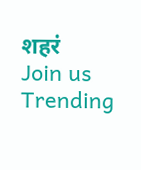शहरं
Join us
Trending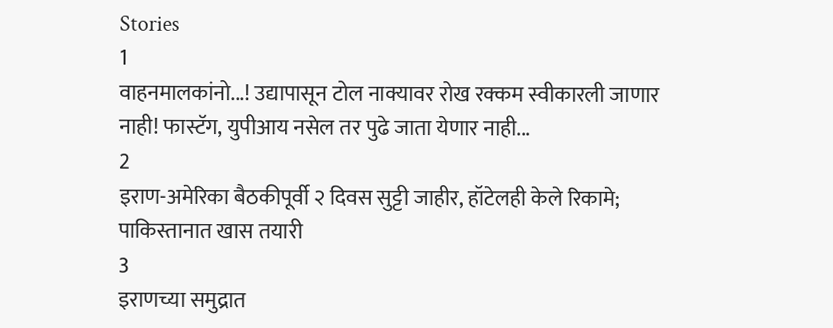Stories
1
वाहनमालकांनो...! उद्यापासून टोल नाक्यावर रोख रक्कम स्वीकारली जाणार नाही! फास्टॅग, युपीआय नसेल तर पुढे जाता येणार नाही...
2
इराण-अमेरिका बैठकीपूर्वी २ दिवस सुट्टी जाहीर, हॉटेलही केले रिकामे; पाकिस्तानात खास तयारी
3
इराणच्या समुद्रात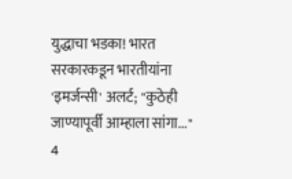युद्धाचा भडका! भारत सरकारकडून भारतीयांना 'इमर्जन्सी' अलर्ट; "कुठेही जाण्यापूर्वी आम्हाला सांगा..."
4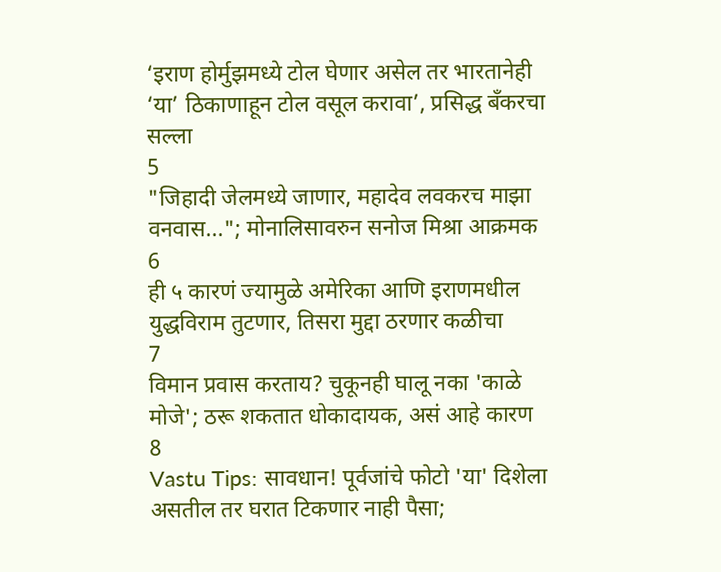‘इराण होर्मुझमध्ये टोल घेणार असेल तर भारतानेही ‘या’ ठिकाणाहून टोल वसूल करावा’, प्रसिद्ध बँकरचा सल्ला
5
"जिहादी जेलमध्ये जाणार, महादेव लवकरच माझा वनवास..."; मोनालिसावरुन सनोज मिश्रा आक्रमक
6
ही ५ कारणं ज्यामुळे अमेरिका आणि इराणमधील युद्धविराम तुटणार, तिसरा मुद्दा ठरणार कळीचा
7
विमान प्रवास करताय? चुकूनही घालू नका 'काळे मोजे'; ठरू शकतात धोकादायक, असं आहे कारण
8
Vastu Tips: सावधान! पूर्वजांचे फोटो 'या' दिशेला असतील तर घरात टिकणार नाही पैसा;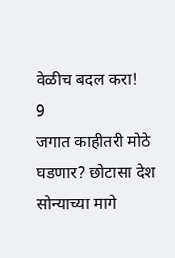वेळीच बदल करा!
9
जगात काहीतरी मोठे घडणार? छोटासा देश सोन्याच्या मागे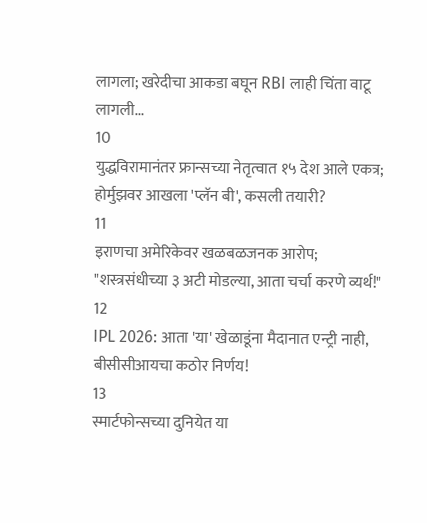लागला; खरेदीचा आकडा बघून RBI लाही चिंता वाटू लागली...
10
युद्धविरामानंतर फ्रान्सच्या नेतृत्वात १५ देश आले एकत्र; होर्मुझवर आखला 'प्लॅन बी', कसली तयारी?
11
इराणचा अमेरिकेवर खळबळजनक आरोप; "शस्त्रसंधीच्या ३ अटी मोडल्या, आता चर्चा करणे व्यर्थ!"
12
IPL 2026: आता 'या' खेळाडूंना मैदानात एन्ट्री नाही, बीसीसीआयचा कठोर निर्णय!
13
स्मार्टफोन्सच्या दुनियेत या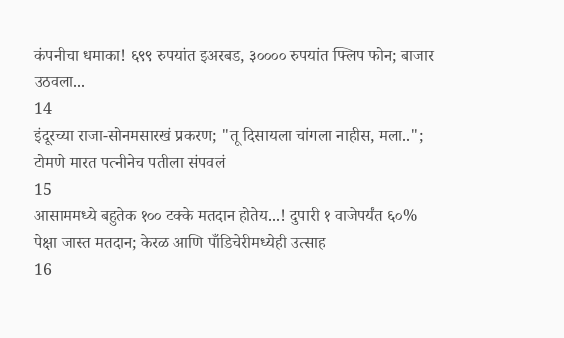कंपनीचा धमाका! ६९९ रुपयांत इअरबड, ३०००० रुपयांत फ्लिप फोन; बाजार उठवला...
14
इंदूरच्या राजा-सोनमसारखं प्रकरण; "तू दिसायला चांगला नाहीस, मला..";  टोमणे मारत पत्नीनेच पतीला संपवलं
15
आसाममध्ये बहुतेक १०० टक्के मतदान होतेय...! दुपारी १ वाजेपर्यंत ६०% पेक्षा जास्त मतदान; केरळ आणि पाँडिचेरीमध्येही उत्साह
16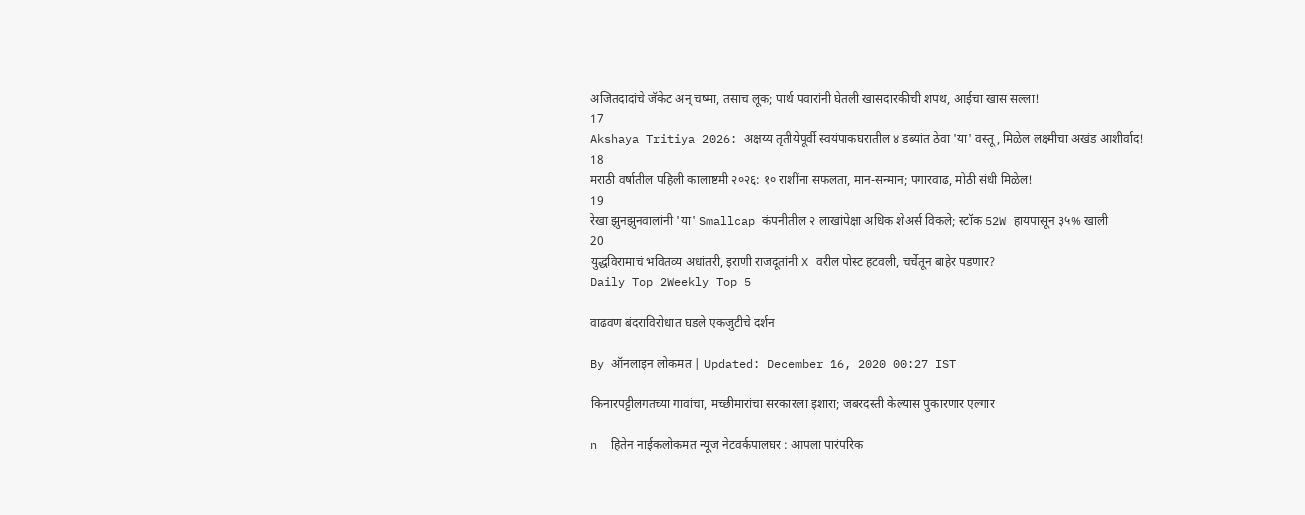अजितदादांचे जॅकेट अन् चष्मा, तसाच लूक; पार्थ पवारांनी घेतली खासदारकीची शपथ, आईचा खास सल्ला!
17
Akshaya Tritiya 2026: अक्षय्य तृतीयेपूर्वी स्वयंपाकघरातील ४ डब्यांत ठेवा 'या' वस्तू, मिळेल लक्ष्मीचा अखंड आशीर्वाद!
18
मराठी वर्षातील पहिली कालाष्टमी २०२६: १० राशींना सफलता, मान-सन्मान; पगारवाढ, मोठी संधी मिळेल!
19
रेखा झुनझुनवालांनी 'या' Smallcap कंपनीतील २ लाखांपेक्षा अधिक शेअर्स विकले; स्टॉक 52W हायपासून ३५% खाली
20
युद्धविरामाचं भवितव्य अधांतरी, इराणी राजदूतांनी X वरील पोस्ट हटवली, चर्चेतून बाहेर पडणार?
Daily Top 2Weekly Top 5

वाढवण बंदराविरोधात घडले एकजुटीचे दर्शन

By ऑनलाइन लोकमत | Updated: December 16, 2020 00:27 IST

किनारपट्टीलगतच्या गावांचा, मच्छीमारांचा सरकारला इशारा; जबरदस्ती केल्यास पुकारणार एल्गार

n  हितेन नाईकलोकमत न्यूज नेटवर्कपालघर : आपला पारंपरिक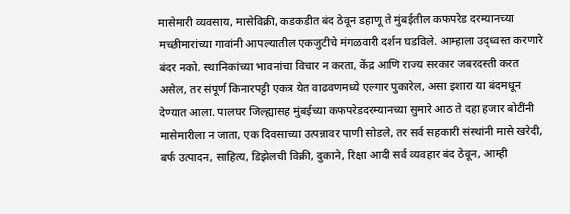मासेमारी व्यवसाय, मासेविक्री, कडकडीत बंद ठेवून डहाणू ते मुंबईतील कफपरेड दरम्यानच्या मच्छीमारांच्या गावांनी आपल्यातील एकजुटीचे मंगळवारी दर्शन घडविले. आम्हाला उद्ध्वस्त करणारे बंदर नको. स्थानिकांच्या भावनांचा विचार न करता, केंद्र आणि राज्य सरकार जबरदस्ती करत असेल, तर संपूर्ण किनारपट्टी एकत्र येत वाढवणमध्ये एल्गार पुकारेल, असा इशारा या बंदमधून देण्यात आला. पालघर जिल्ह्यासह मुंबईच्या कफपरेडदरम्यानच्या सुमारे आठ ते दहा हजार बोटींनी मासेमारीला न जाता, एक दिवसाच्या उत्पन्नावर पाणी सोडले, तर सर्व सहकारी संस्थांनी मासे खरेदी, बर्फ उत्पादन, साहित्य, डिझेलची विक्री, दुकाने, रिक्षा आदी सर्व व्यवहार बंद ठेवून, आम्ही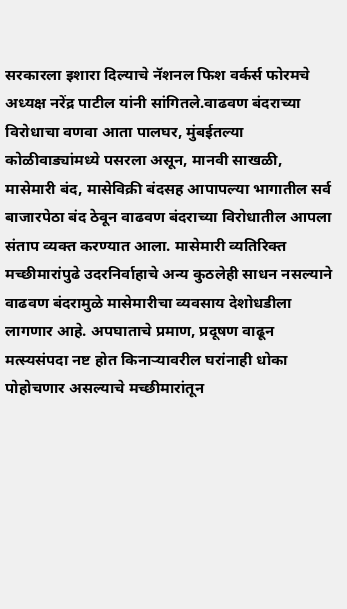सरकारला इशारा दिल्याचे नॅशनल फिश वर्कर्स फोरमचे अध्यक्ष नरेंद्र पाटील यांनी सांगितले.वाढवण बंदराच्या विरोधाचा वणवा आता पालघर, मुंबईतल्या कोळीवाड्यांमध्ये पसरला असून, मानवी साखळी, मासेमारी बंद, मासेविक्री बंदसह आपापल्या भागातील सर्व बाजारपेठा बंद ठेवून वाढवण बंदराच्या विरोधातील आपला संताप व्यक्त करण्यात आला. मासेमारी व्यतिरिक्त मच्छीमारांपुढे उदरनिर्वाहाचे अन्य कुठलेही साधन नसल्याने वाढवण बंदरामुळे मासेमारीचा व्यवसाय देशोधडीला लागणार आहे. अपघाताचे प्रमाण, प्रदूषण वाढून मत्स्यसंपदा नष्ट होत किनाऱ्यावरील घरांनाही धोका पोहोचणार असल्याचे मच्छीमारांतून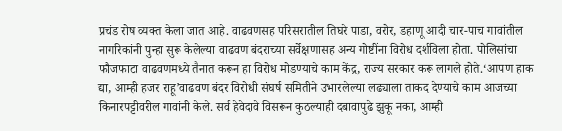प्रचंड रोष व्यक्त केला जात आहे. वाढवणसह परिसरातील तिघरे पाडा, वरोर, डहाणू आदी चार-पाच गावांतील नागरिकांनी पुन्हा सुरू केलेल्या वाढवण बंदराच्या सर्वेक्षणासह अन्य गोष्टींना विरोध दर्शविला होता. पोलिसांचा फौजफाटा वाढवणमध्ये तैनात करून हा विरोध मोडण्याचे काम केंद्र, राज्य सरकार करू लागले होते.‘आपण हाक द्या, आम्ही हजर राहू’वाढवण बंदर विरोधी संघर्ष समितीने उभारलेल्या लढ्याला ताकद देण्याचे काम आजच्या किनारपट्टीवरील गावांनी केले. सर्व हेवेदावे विसरून कुठल्याही दबावापुढे झुकू नका, आम्ही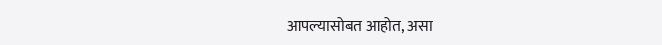आपल्यासोबत आहोत, असा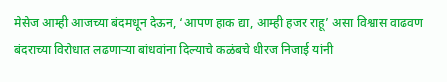मेसेज आम्ही आजच्या बंदमधून देऊन, ‘आपण हाक द्या, आम्ही हजर राहू’ असा विश्वास वाढवण बंदराच्या विरोधात लढणाऱ्या बांधवांना दिल्याचे कळंबचे धीरज निजाई यांनी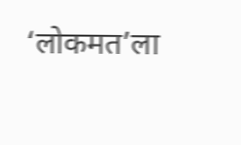‘लोकमत’ला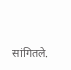सांगितले.